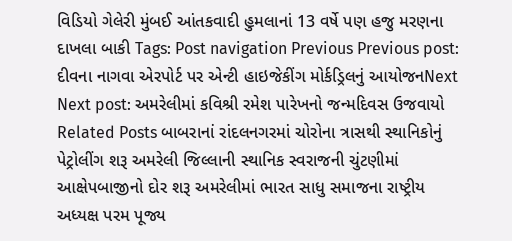વિડિયો ગેલેરી મુંબઈ આંતકવાદી હુમલાનાં 13 વર્ષે પણ હજુ મરણના દાખલા બાકી Tags: Post navigation Previous Previous post: દીવના નાગવા એરપોર્ટ પર એન્ટી હાઇજેકીંગ મોર્કડ્રિલનું આયોજનNext Next post: અમરેલીમાં કવિશ્રી રમેશ પારેખનો જન્મદિવસ ઉજવાયો Related Posts બાબરાનાં રાંદલનગરમાં ચોરોના ત્રાસથી સ્થાનિકોનું પેટ્રોલીંગ શરૂ અમરેલી જિલ્લાની સ્થાનિક સ્વરાજની ચુંટણીમાં આક્ષેપબાજીનો દોર શરૂ અમરેલીમાં ભારત સાધુ સમાજના રાષ્ટ્રીય અધ્યક્ષ પરમ પૂજ્ય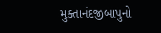મુક્તાનંદજીબાપુનો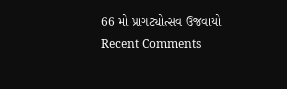66 મો પ્રાગટ્યોત્સવ ઉજવાયો
Recent Comments